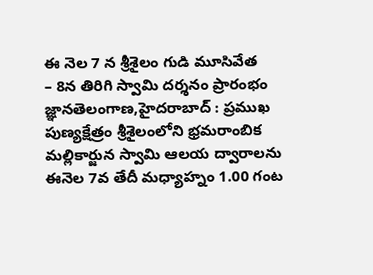ఈ నెల 7 న శ్రీశైలం గుడి మూసివేత
– 8న తిరిగి స్వామి దర్శనం ప్రారంభం జ్ఞానతెలంగాణ,హైదరాబాద్ : ప్రముఖ పుణ్యక్షేత్రం శ్రీశైలంలోని భ్రమరాంబిక మల్లికార్జున స్వామి ఆలయ ద్వారాలను ఈనెల 7వ తేదీ మధ్యాహ్నం 1.00 గంట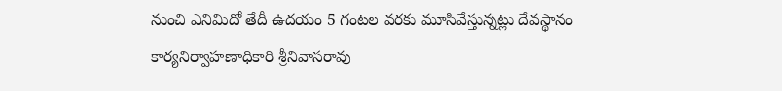నుంచి ఎనిమిదో తేదీ ఉదయం 5 గంటల వరకు మూసివేస్తున్నట్లు దేవస్థానం కార్యనిర్వాహణాధికారి శ్రీనివాసరావు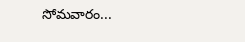సోమవారం...